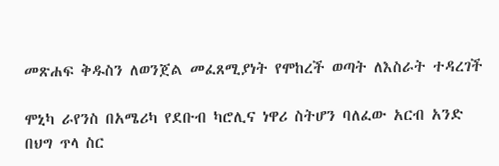መጽሐፍ ቅዱስን ለወንጀል መፈጸሚያነት የሞከረች ወጣት ለእስራት ተዳረገች

ሞኒካ ራየንስ በአሜሪካ የደቡብ ካሮሊና ነዋሪ ስትሆን ባለፈው አርብ አንድ በህግ ጥላ ስር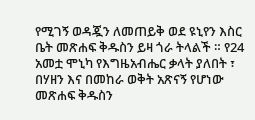የሚገኝ ወዳጇን ለመጠይቅ ወደ ዩኒየን እስር ቤት መጽሐፍ ቅዱስን ይዛ ጎራ ትላልች ። የ24 አመቷ ሞኒካ የእግዜአብሔር ቃላት ያለበት ፣ በሃዘን እና በመከራ ወቅት አጽናኝ የሆነው መጽሐፍ ቅዱስን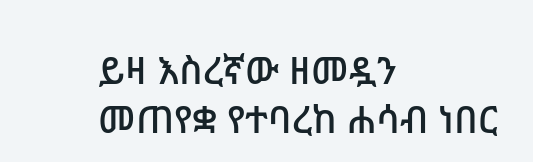ይዛ እስረኛው ዘመዷን መጠየቋ የተባረከ ሐሳብ ነበር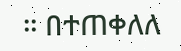። በተጠቀለለ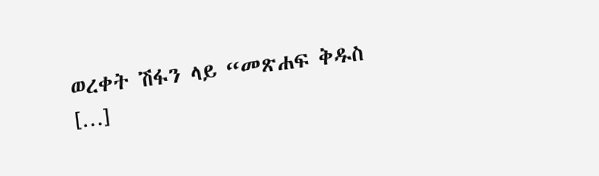ወረቀት ሽፋን ላይ “መጽሐፍ ቅዱስ […]